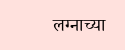लग्नाच्या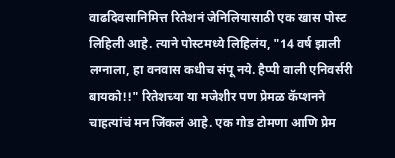वाढदिवसानिमित्त रितेशनं जेनिलियासाठी एक खास पोस्ट लिहिली आहे. त्याने पोस्टमध्ये लिहिलंय, "14 वर्ष झाली लग्नाला, हा वनवास कधीच संपू नये. हैप्पी वाली एनिवर्सरी बायको!!" रितेशच्या या मजेशीर पण प्रेमळ कॅप्शनने चाहत्यांचं मन जिंकलं आहे. एक गोड टोमणा आणि प्रेम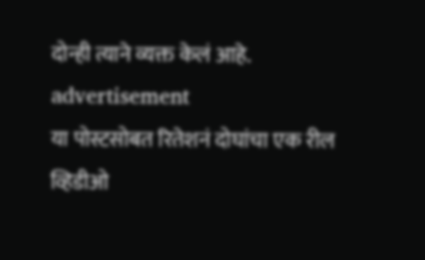दोन्ही त्याने व्यक्त केलं आहे.
advertisement
या पोस्टसोबत रितेशनं दोघांचा एक रील व्हिडीओ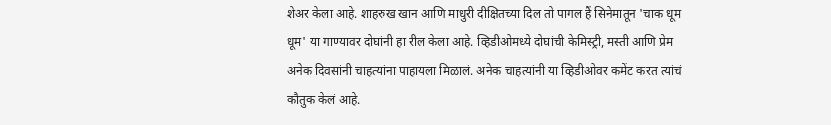शेअर केला आहे. शाहरुख खान आणि माधुरी दीक्षितच्या दिल तो पागल हैं सिनेमातून 'चाक धूम धूम' या गाण्यावर दोघांनी हा रील केला आहे. व्हिडीओमध्ये दोघांची केमिस्ट्री, मस्ती आणि प्रेम अनेक दिवसांनी चाहत्यांना पाहायला मिळालं. अनेक चाहत्यांनी या व्हिडीओवर कमेंट करत त्यांचं कौतुक केलं आहे.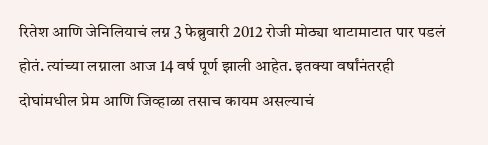रितेश आणि जेनिलियाचं लग्न 3 फेब्रुवारी 2012 रोजी मोठ्या थाटामाटात पार पडलं होतं. त्यांच्या लग्नाला आज 14 वर्ष पूर्ण झाली आहेत. इतक्या वर्षांनंतरही दोघांमधील प्रेम आणि जिव्हाळा तसाच कायम असल्याचं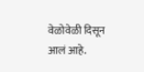वेळोवेळी दिसून आलं आहे.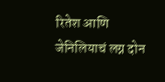रितेश आणि जेनिलियाचं लग्न दोन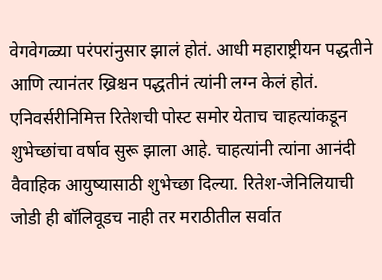वेगवेगळ्या परंपरांनुसार झालं होतं. आधी महाराष्ट्रीयन पद्धतीने आणि त्यानंतर ख्रिश्चन पद्धतीनं त्यांनी लग्न केलं होतं.
एनिवर्सरीनिमित्त रितेशची पोस्ट समोर येताच चाहत्यांकडून शुभेच्छांचा वर्षाव सुरू झाला आहे. चाहत्यांनी त्यांना आनंदी वैवाहिक आयुष्यासाठी शुभेच्छा दिल्या. रितेश-जेनिलियाची जोडी ही बॉलिवूडच नाही तर मराठीतील सर्वात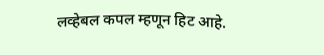लव्हेबल कपल म्हणून हिट आहे.